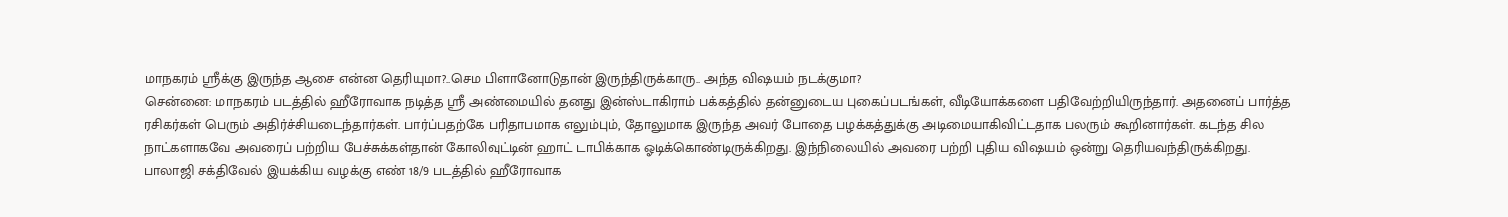மாநகரம் ஸ்ரீக்கு இருந்த ஆசை என்ன தெரியுமா?..செம பிளானோடுதான் இருந்திருக்காரு.. அந்த விஷயம் நடக்குமா?
சென்னை: மாநகரம் படத்தில் ஹீரோவாக நடித்த ஸ்ரீ அண்மையில் தனது இன்ஸ்டாகிராம் பக்கத்தில் தன்னுடைய புகைப்படங்கள், வீடியோக்களை பதிவேற்றியிருந்தார். அதனைப் பார்த்த ரசிகர்கள் பெரும் அதிர்ச்சியடைந்தார்கள். பார்ப்பதற்கே பரிதாபமாக எலும்பும், தோலுமாக இருந்த அவர் போதை பழக்கத்துக்கு அடிமையாகிவிட்டதாக பலரும் கூறினார்கள். கடந்த சில நாட்களாகவே அவரைப் பற்றிய பேச்சுக்கள்தான் கோலிவுட்டின் ஹாட் டாபிக்காக ஓடிக்கொண்டிருக்கிறது. இந்நிலையில் அவரை பற்றி புதிய விஷயம் ஒன்று தெரியவந்திருக்கிறது.
பாலாஜி சக்திவேல் இயக்கிய வழக்கு எண் 18/9 படத்தில் ஹீரோவாக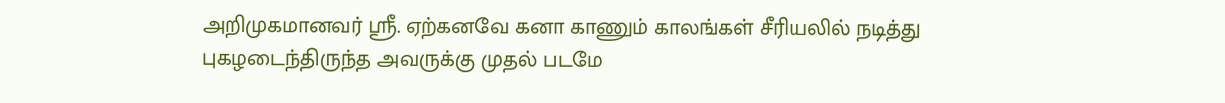அறிமுகமானவர் ஸ்ரீ. ஏற்கனவே கனா காணும் காலங்கள் சீரியலில் நடித்து புகழடைந்திருந்த அவருக்கு முதல் படமே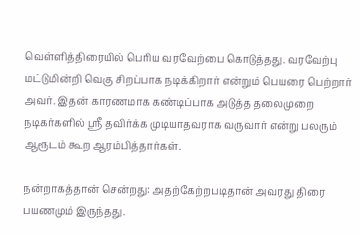வெள்ளித்திரையில் பெரிய வரவேற்பை கொடுத்தது. வரவேற்பு மட்டுமின்றி வெகு சிறப்பாக நடிக்கிறார் என்றும் பெயரை பெற்றார் அவர். இதன் காரணமாக கண்டிப்பாக அடுத்த தலைமுறை நடிகர்களில் ஸ்ரீ தவிர்க்க முடியாதவராக வருவார் என்று பலரும் ஆரூடம் கூற ஆரம்பித்தார்கள்.

நன்றாகத்தான் சென்றது: அதற்கேற்றபடிதான் அவரது திரை பயணமும் இருந்தது.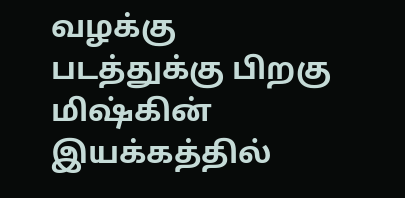வழக்கு படத்துக்கு பிறகு மிஷ்கின் இயக்கத்தில்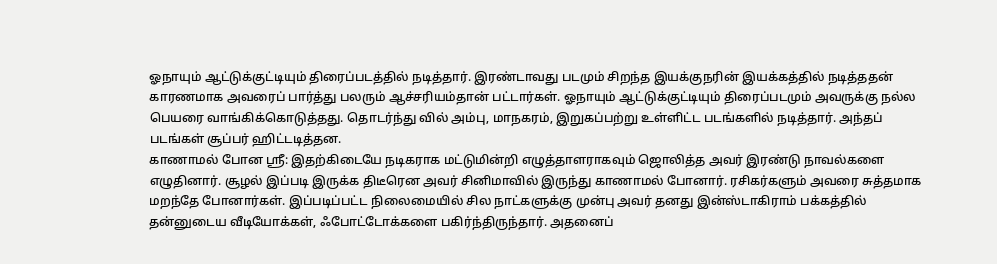ஓநாயும் ஆட்டுக்குட்டியும் திரைப்படத்தில் நடித்தார். இரண்டாவது படமும் சிறந்த இயக்குநரின் இயக்கத்தில் நடித்ததன் காரணமாக அவரைப் பார்த்து பலரும் ஆச்சரியம்தான் பட்டார்கள். ஓநாயும் ஆட்டுக்குட்டியும் திரைப்படமும் அவருக்கு நல்ல பெயரை வாங்கிக்கொடுத்தது. தொடர்ந்து வில் அம்பு, மாநகரம், இறுகப்பற்று உள்ளிட்ட படங்களில் நடித்தார். அந்தப் படங்கள் சூப்பர் ஹிட்டடித்தன.
காணாமல் போன ஸ்ரீ: இதற்கிடையே நடிகராக மட்டுமின்றி எழுத்தாளராகவும் ஜொலித்த அவர் இரண்டு நாவல்களை எழுதினார். சூழல் இப்படி இருக்க திடீரென அவர் சினிமாவில் இருந்து காணாமல் போனார். ரசிகர்களும் அவரை சுத்தமாக மறந்தே போனார்கள். இப்படிப்பட்ட நிலைமையில் சில நாட்களுக்கு முன்பு அவர் தனது இன்ஸ்டாகிராம் பக்கத்தில் தன்னுடைய வீடியோக்கள், ஃபோட்டோக்களை பகிர்ந்திருந்தார். அதனைப்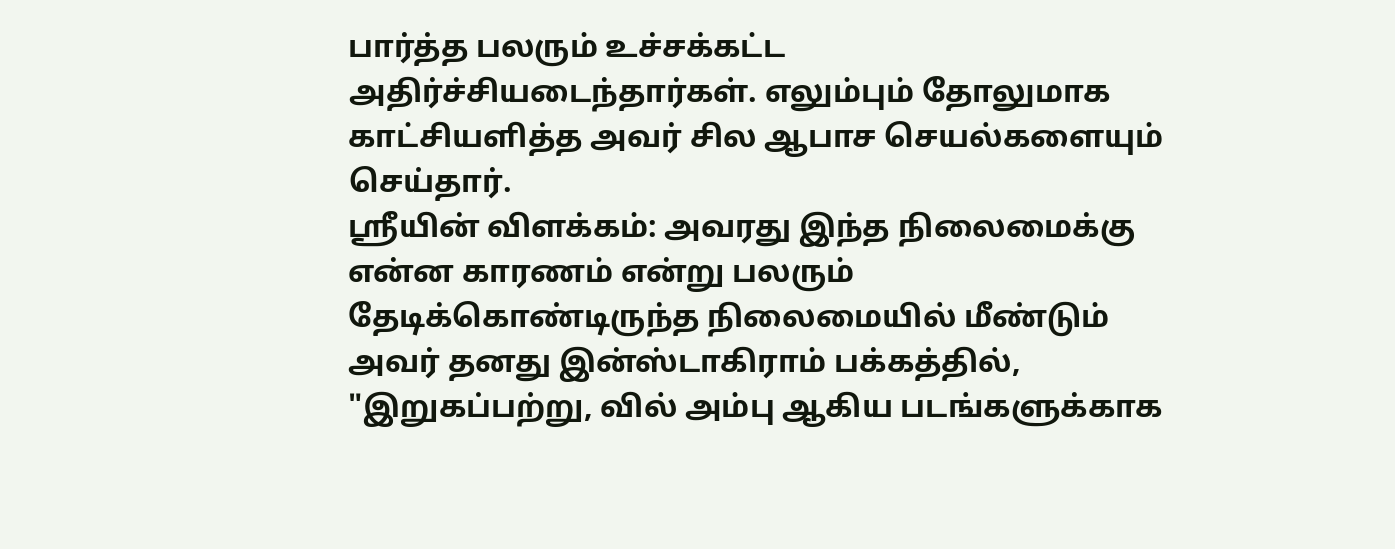பார்த்த பலரும் உச்சக்கட்ட அதிர்ச்சியடைந்தார்கள். எலும்பும் தோலுமாக காட்சியளித்த அவர் சில ஆபாச செயல்களையும் செய்தார்.
ஸ்ரீயின் விளக்கம்: அவரது இந்த நிலைமைக்கு என்ன காரணம் என்று பலரும் தேடிக்கொண்டிருந்த நிலைமையில் மீண்டும் அவர் தனது இன்ஸ்டாகிராம் பக்கத்தில், "இறுகப்பற்று, வில் அம்பு ஆகிய படங்களுக்காக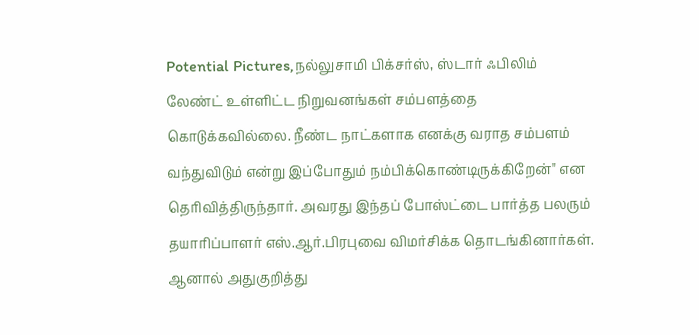Potential Pictures,நல்லுசாமி பிக்சர்ஸ், ஸ்டார் ஃபிலிம் லேண்ட் உள்ளிட்ட நிறுவனங்கள் சம்பளத்தை கொடுக்கவில்லை. நீண்ட நாட்களாக எனக்கு வராத சம்பளம் வந்துவிடும் என்று இப்போதும் நம்பிக்கொண்டிருக்கிறேன்" என தெரிவித்திருந்தார். அவரது இந்தப் போஸ்ட்டை பார்த்த பலரும் தயாரிப்பாளர் எஸ்.ஆர்.பிரபுவை விமர்சிக்க தொடங்கினார்கள். ஆனால் அதுகுறித்து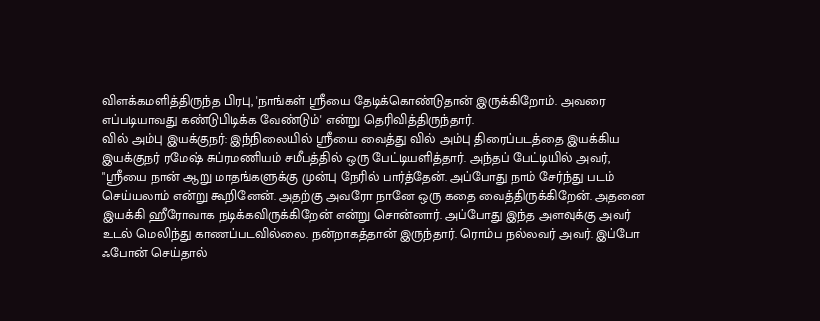விளக்கமளித்திருந்த பிரபு, 'நாங்கள் ஸ்ரீயை தேடிக்கொண்டுதான் இருக்கிறோம். அவரை எப்படியாவது கண்டுபிடிக்க வேண்டும்' என்று தெரிவித்திருந்தார்.
வில் அம்பு இயக்குநர்: இந்நிலையில் ஸ்ரீயை வைத்து வில் அம்பு திரைப்படத்தை இயக்கிய இயக்குநர் ரமேஷ் சுப்ரமணியம் சமீபத்தில் ஒரு பேட்டியளித்தார். அந்தப் பேட்டியில் அவர், "ஸ்ரீயை நான் ஆறு மாதங்களுக்கு முன்பு நேரில் பார்த்தேன். அப்போது நாம் சேர்ந்து படம் செய்யலாம் என்று கூறினேன். அதற்கு அவரோ நானே ஒரு கதை வைத்திருக்கிறேன். அதனை இயக்கி ஹீரோவாக நடிக்கவிருக்கிறேன் என்று சொன்னார். அப்போது இந்த அளவுக்கு அவர் உடல் மெலிந்து காணப்படவில்லை. நன்றாகத்தான் இருந்தார். ரொம்ப நல்லவர் அவர். இப்போ ஃபோன் செய்தால்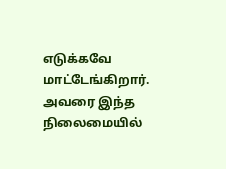எடுக்கவே மாட்டேங்கிறார். அவரை இந்த நிலைமையில்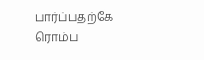பார்ப்பதற்கே ரொம்ப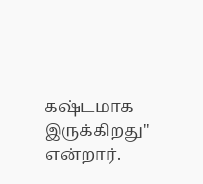கஷ்டமாக இருக்கிறது" என்றார்.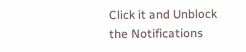Click it and Unblock the Notifications